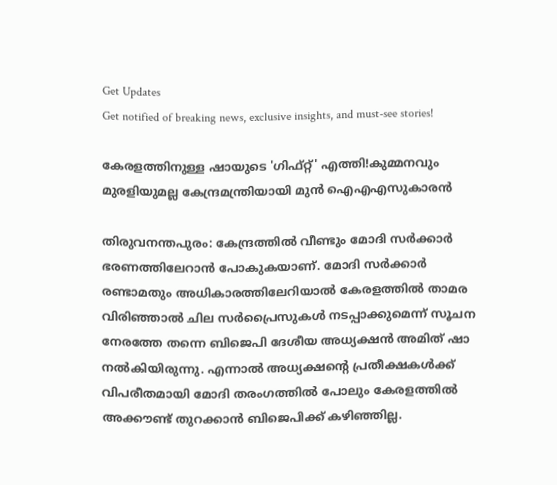Get Updates
Get notified of breaking news, exclusive insights, and must-see stories!

കേരളത്തിനുള്ള ഷായുടെ 'ഗിഫ്റ്റ്' എത്തി!കുമ്മനവും മുരളിയുമല്ല കേന്ദ്രമന്ത്രിയായി മുന്‍ ഐഎഎസുകാരന്‍

തിരുവനന്തപുരം: കേന്ദ്രത്തില്‍ വീണ്ടും മോദി സര്‍ക്കാര്‍ ഭരണത്തിലേറാന്‍ പോകുകയാണ്. മോദി സര്‍ക്കാര്‍ രണ്ടാമതും അധികാരത്തിലേറിയാല്‍ കേരളത്തില്‍ താമര വിരിഞ്ഞാല്‍ ചില സര്‍പ്രൈസുകള്‍ നടപ്പാക്കുമെന്ന് സൂചന നേരത്തേ തന്നെ ബിജെപി ദേശീയ അധ്യക്ഷന്‍ അമിത് ഷാ നല്‍കിയിരുന്നു. എന്നാല്‍ അധ്യക്ഷന്‍റെ പ്രതീക്ഷകള്‍ക്ക് വിപരീതമായി മോദി തരംഗത്തില്‍ പോലും കേരളത്തില്‍ അക്കൗണ്ട് തുറക്കാന്‍ ബിജെപിക്ക് കഴിഞ്ഞില്ല.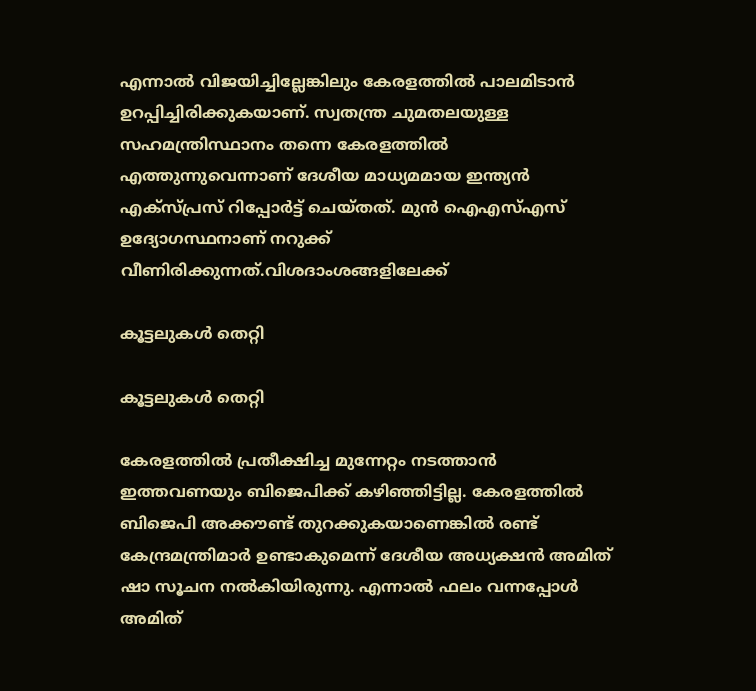എന്നാല്‍ വിജയിച്ചില്ലേങ്കിലും കേരളത്തില്‍ പാലമിടാന്‍ ഉറപ്പിച്ചിരിക്കുകയാണ്. സ്വതന്ത്ര ചുമതലയുള്ള സഹമന്ത്രിസ്ഥാനം തന്നെ കേരളത്തില്‍ എത്തുന്നുവെന്നാണ് ദേശീയ മാധ്യമമായ ഇന്ത്യന്‍ എക്സ്പ്രസ് റിപ്പോര്‍ട്ട് ചെയ്തത്. മുന്‍ ഐഎസ്എസ് ഉദ്യോഗസ്ഥനാണ് നറുക്ക് വീണിരിക്കുന്നത്.വിശദാംശങ്ങളിലേക്ക്

കൂട്ടലുകള്‍ തെറ്റി

കൂട്ടലുകള്‍ തെറ്റി

കേരളത്തില്‍ പ്രതീക്ഷിച്ച മുന്നേറ്റം നടത്താന്‍ ഇത്തവണയും ബിജെപിക്ക് കഴിഞ്ഞിട്ടില്ല. കേരളത്തില്‍ ബിജെപി അക്കൗണ്ട് തുറക്കുകയാണെങ്കില്‍ രണ്ട് കേന്ദ്രമന്ത്രിമാര്‍ ഉണ്ടാകുമെന്ന് ദേശീയ അധ്യക്ഷന്‍ അമിത് ഷാ സൂചന നല്‍കിയിരുന്നു. എന്നാല്‍ ഫലം വന്നപ്പോള്‍ അമിത്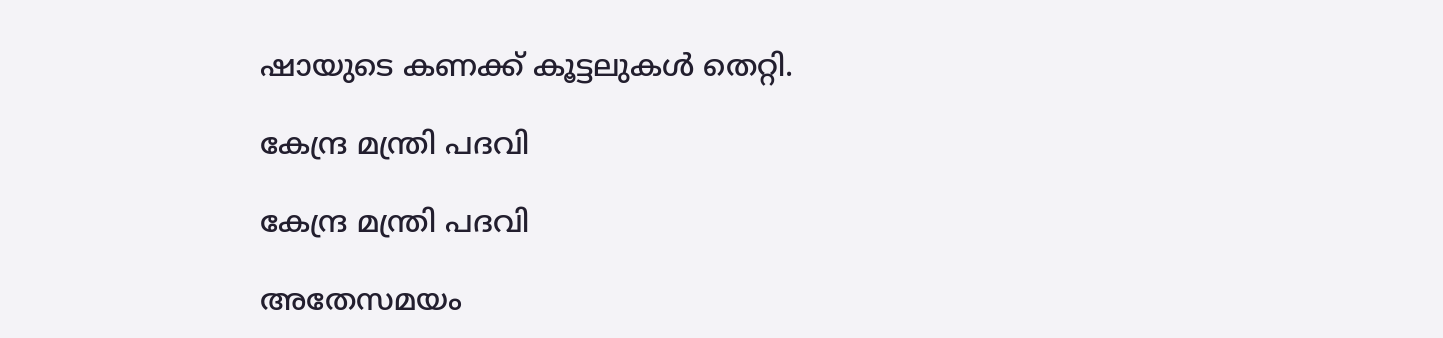ഷായുടെ കണക്ക് കൂട്ടലുകള്‍ തെറ്റി.

കേന്ദ്ര മന്ത്രി പദവി

കേന്ദ്ര മന്ത്രി പദവി

അതേസമയം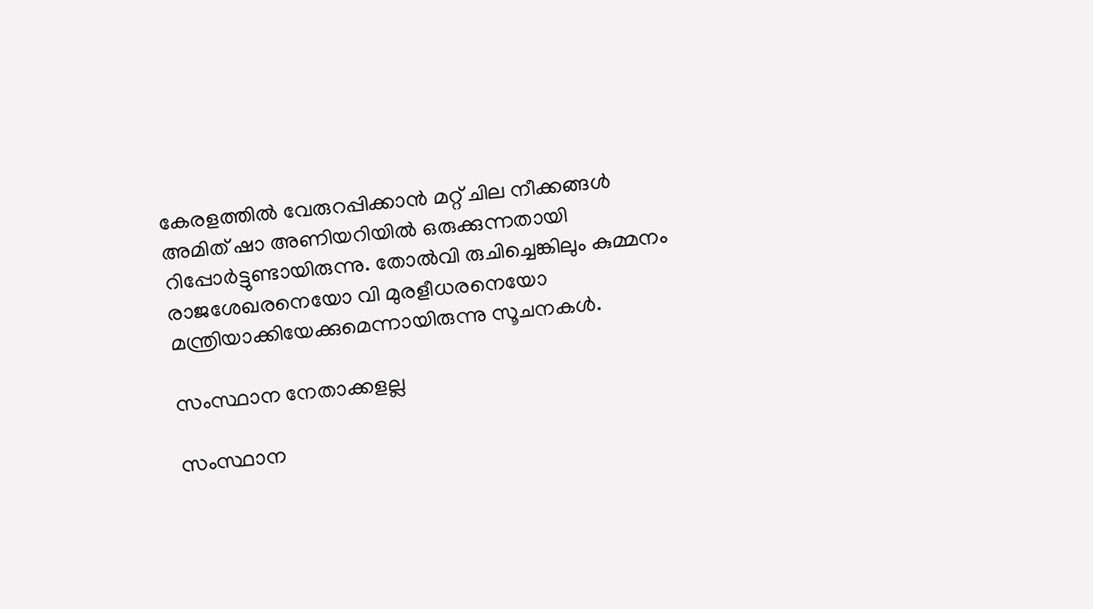കേരളത്തില്‍ വേരുറപ്പിക്കാന്‍ മറ്റ് ചില നീക്കങ്ങള്‍ അമിത് ഷാ അണിയറിയില്‍ ഒരുക്കുന്നതായി റിപ്പോര്‍ട്ടുണ്ടായിരുന്നു. തോല്‍വി രുചിച്ചെങ്കിലും കുമ്മനം രാജശേഖരനെയോ വി മുരളീധരനെയോ മന്ത്രിയാക്കിയേക്കുമെന്നായിരുന്നു സൂചനകള്‍.

സംസ്ഥാന നേതാക്കളല്ല

സംസ്ഥാന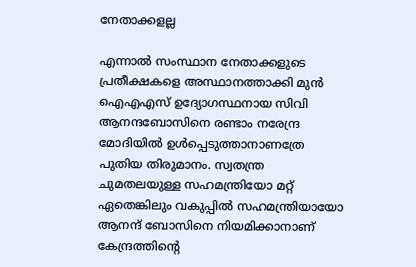നേതാക്കളല്ല

എന്നാല്‍ സംസ്ഥാന നേതാക്കളുടെ പ്രതീക്ഷകളെ അസ്ഥാനത്താക്കി മുന്‍ ഐഎഎസ് ഉദ്യോഗസ്ഥനായ സിവി ആനന്ദബോസിനെ രണ്ടാം നരേന്ദ്ര മോദിയില്‍ ഉള്‍പ്പെടുത്താനാണത്രേ പുതിയ തിരുമാനം. സ്വതന്ത്ര ചുമതലയുള്ള സഹമന്ത്രിയോ മറ്റ് ഏതെങ്കിലും വകുപ്പില്‍ സഹമന്ത്രിയായോ ആനന്ദ് ബോസിനെ നിയമിക്കാനാണ് കേന്ദ്രത്തിന്‍റെ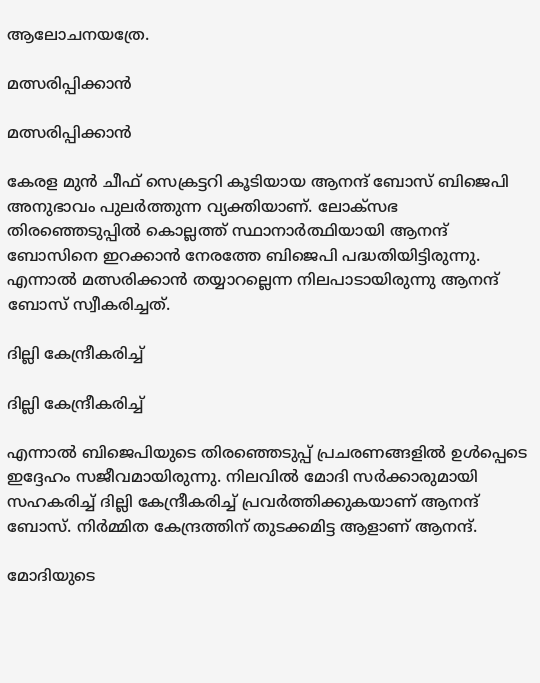ആലോചനയത്രേ.

മത്സരിപ്പിക്കാന്‍

മത്സരിപ്പിക്കാന്‍

കേരള മുന്‍ ചീഫ് സെക്രട്ടറി കൂടിയായ ആനന്ദ് ബോസ് ബിജെപി അനുഭാവം പുലര്‍ത്തുന്ന വ്യക്തിയാണ്. ലോക്സഭ തിരഞ്ഞെടുപ്പില്‍ കൊല്ലത്ത് സ്ഥാനാര്‍ത്ഥിയായി ആനന്ദ് ബോസിനെ ഇറക്കാന്‍ നേരത്തേ ബിജെപി പദ്ധതിയിട്ടിരുന്നു. എന്നാല്‍ മത്സരിക്കാന്‍ തയ്യാറല്ലെന്ന നിലപാടായിരുന്നു ആനന്ദ് ബോസ് സ്വീകരിച്ചത്.

ദില്ലി കേന്ദ്രീകരിച്ച്

ദില്ലി കേന്ദ്രീകരിച്ച്

എന്നാല്‍ ബിജെപിയുടെ തിരഞ്ഞെടുപ്പ് പ്രചരണങ്ങളില്‍ ഉള്‍പ്പെടെ ഇദ്ദേഹം സജീവമായിരുന്നു. നിലവില്‍ മോദി സര്‍ക്കാരുമായി സഹകരിച്ച് ദില്ലി കേന്ദ്രീകരിച്ച് പ്രവര്‍ത്തിക്കുകയാണ് ആനന്ദ് ബോസ്. നിര്‍മ്മിത കേന്ദ്രത്തിന് തുടക്കമിട്ട ആളാണ് ആനന്ദ്.

മോദിയുടെ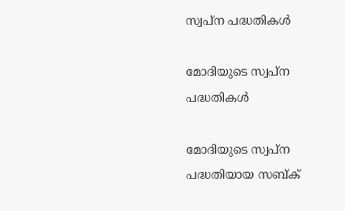സ്വപ്ന പദ്ധതികള്‍

മോദിയുടെ സ്വപ്ന പദ്ധതികള്‍

മോദിയുടെ സ്വപ്ന പദ്ധതിയായ സബ്ക്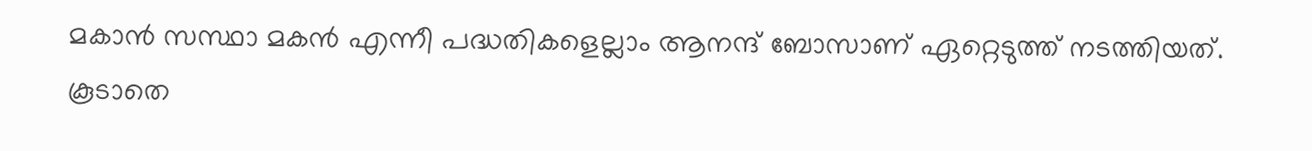മകാന്‍ സസ്ഥാ മകന്‍ എന്നീ പദ്ധതികളെല്ലാം ആനന്ദ് ബോസാണ് ഏറ്റെടുത്ത് നടത്തിയത്.
കൂടാതെ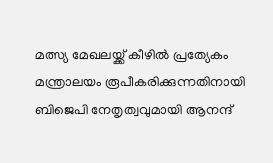മത്സ്യ മേഖലയ്ക്ക് കീഴില്‍ പ്രത്യേകം മന്ത്രാലയം രൂപീകരിക്കുന്നതിനായി ബിജെപി നേതൃത്വവുമായി ആനന്ദ്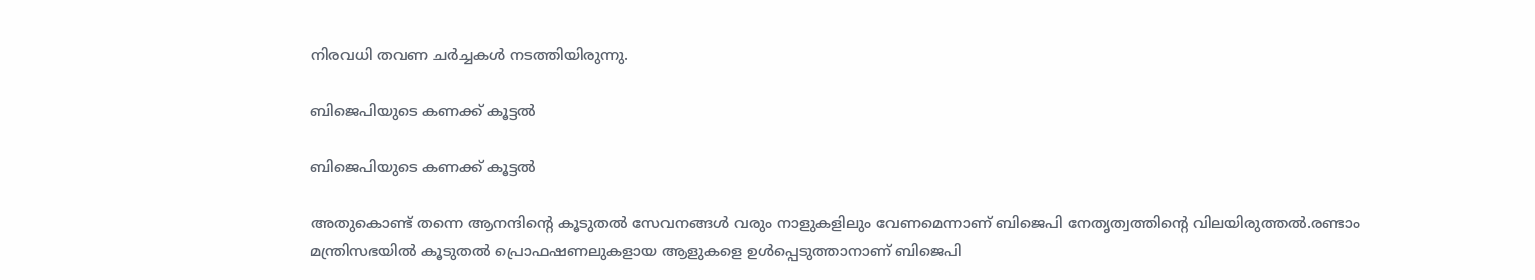നിരവധി തവണ ചര്‍ച്ചകള്‍ നടത്തിയിരുന്നു.

ബിജെപിയുടെ കണക്ക് കൂട്ടല്‍

ബിജെപിയുടെ കണക്ക് കൂട്ടല്‍

അതുകൊണ്ട് തന്നെ ആനന്ദിന്‍റെ കൂടുതല്‍ സേവനങ്ങള്‍ വരും നാളുകളിലും വേണമെന്നാണ് ബിജെപി നേതൃത്വത്തിന്‍റെ വിലയിരുത്തല്‍.രണ്ടാം മന്ത്രിസഭയില്‍ കൂടുതല്‍ പ്രൊഫഷണലുകളായ ആളുകളെ ഉള്‍പ്പെടുത്താനാണ് ബിജെപി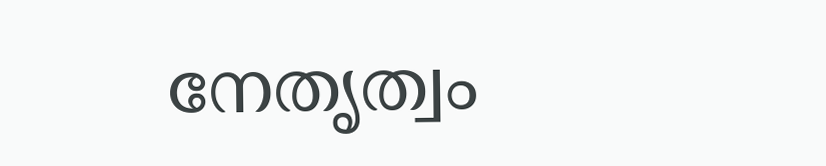നേതൃത്വം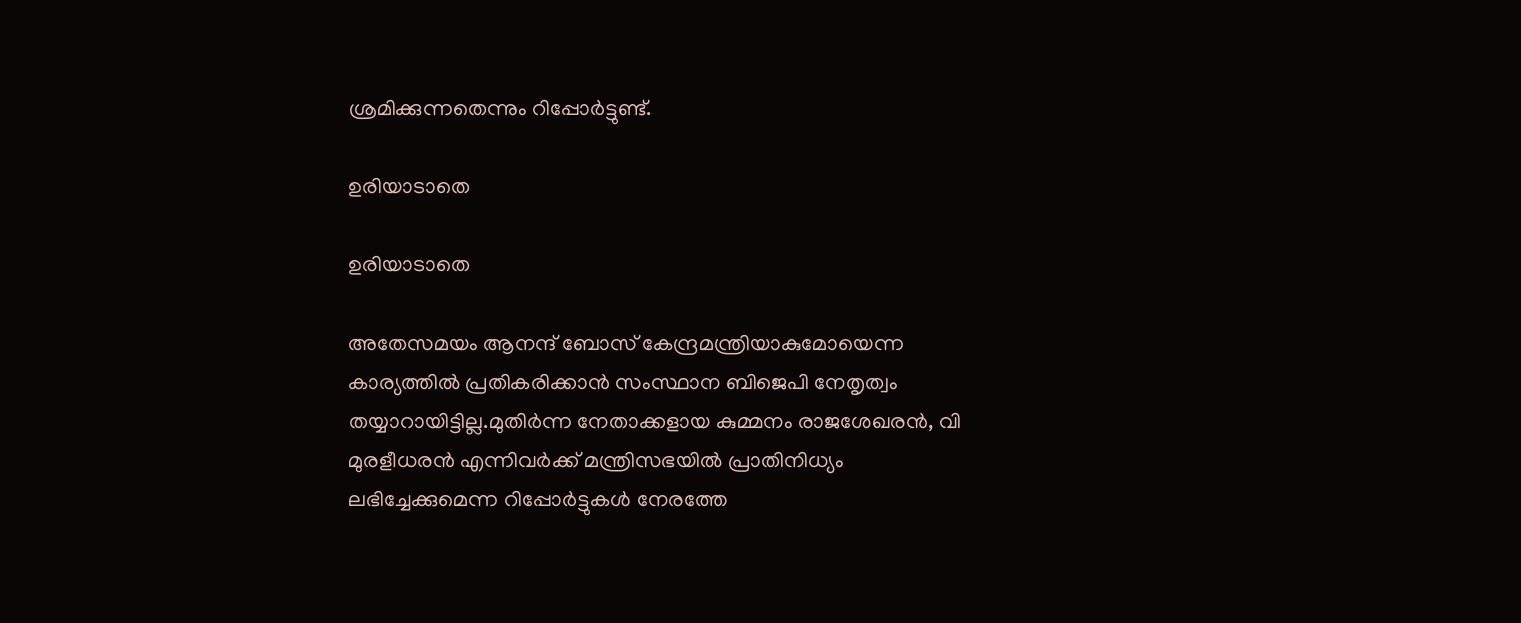ശ്രമിക്കുന്നതെന്നും റിപ്പോര്‍ട്ടുണ്ട്.

ഉരിയാടാതെ

ഉരിയാടാതെ

അതേസമയം ആനന്ദ് ബോസ് കേന്ദ്രമന്ത്രിയാകുമോയെന്ന കാര്യത്തില്‍ പ്രതികരിക്കാന്‍ സംസ്ഥാന ബിജെപി നേതൃത്വം തയ്യാറായിട്ടില്ല.മുതിര്‍ന്ന നേതാക്കളായ കുമ്മനം രാജശേഖരന്‍, വി മുരളീധരന്‍ എന്നിവര്‍ക്ക് മന്ത്രിസഭയില്‍ പ്രാതിനിധ്യം ലഭിച്ചേക്കുമെന്ന റിപ്പോര്‍ട്ടുകള്‍ നേരത്തേ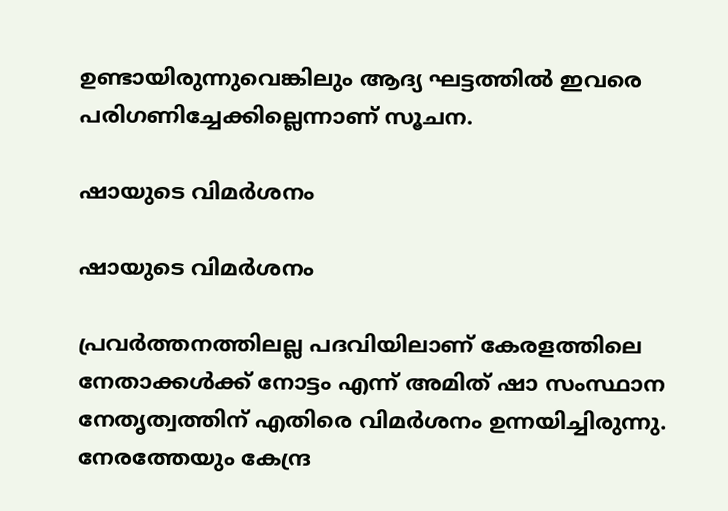ഉണ്ടായിരുന്നുവെങ്കിലും ആദ്യ ഘട്ടത്തില്‍ ഇവരെ പരിഗണിച്ചേക്കില്ലെന്നാണ് സൂചന.

ഷായുടെ വിമര്‍ശനം

ഷായുടെ വിമര്‍ശനം

പ്രവര്‍ത്തനത്തിലല്ല പദവിയിലാണ് കേരളത്തിലെ നേതാക്കള്‍ക്ക് നോട്ടം എന്ന് അമിത് ഷാ സംസ്ഥാന നേതൃത്വത്തിന് എതിരെ വിമര്‍ശനം ഉന്നയിച്ചിരുന്നു. നേരത്തേയും കേന്ദ്ര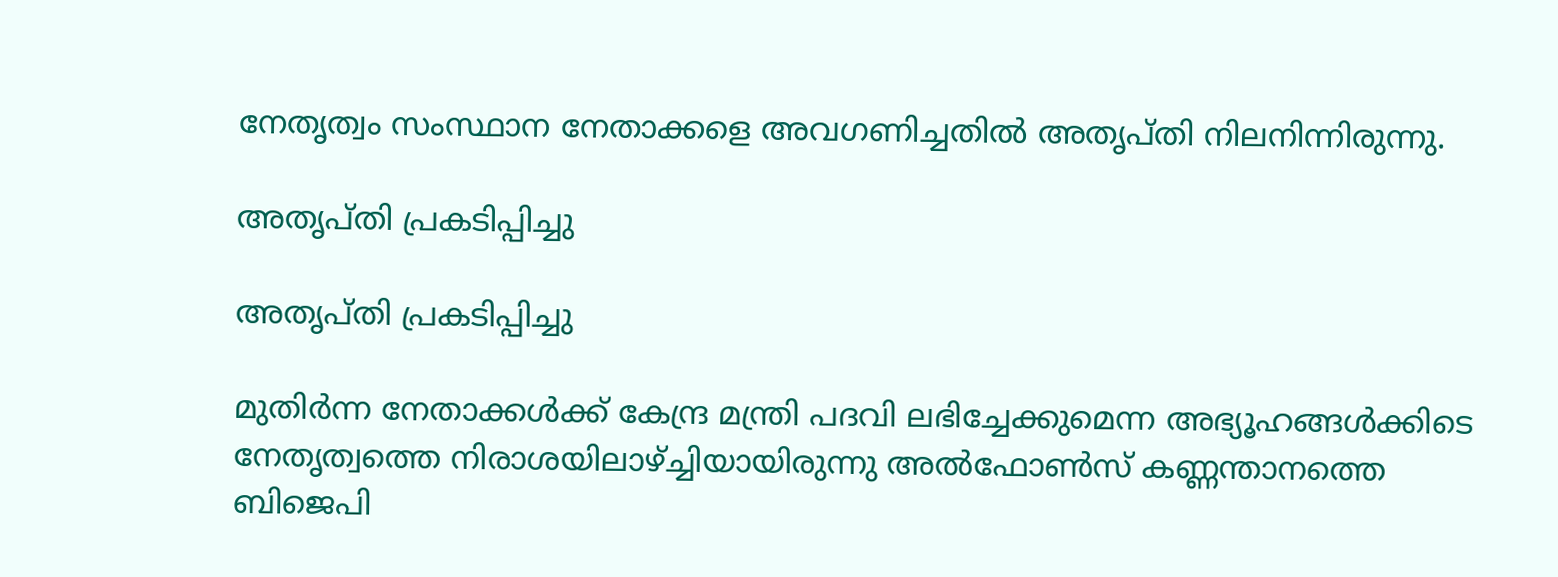നേതൃത്വം സംസ്ഥാന നേതാക്കളെ അവഗണിച്ചതില്‍ അതൃപ്തി നിലനിന്നിരുന്നു.

അതൃപ്തി പ്രകടിപ്പിച്ചു

അതൃപ്തി പ്രകടിപ്പിച്ചു

മുതിര്‍ന്ന നേതാക്കള്‍ക്ക് കേന്ദ്ര മന്ത്രി പദവി ലഭിച്ചേക്കുമെന്ന അഭ്യൂഹങ്ങള്‍ക്കിടെ നേതൃത്വത്തെ നിരാശയിലാഴ്ച്ചിയായിരുന്നു അല്‍ഫോണ്‍സ് കണ്ണന്താനത്തെ ബിജെപി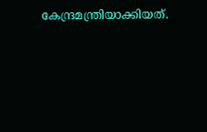കേന്ദ്രമന്ത്രിയാക്കിയത്.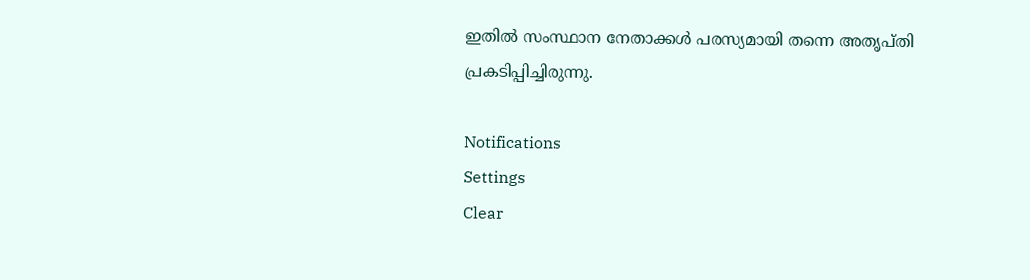ഇതില്‍ സംസ്ഥാന നേതാക്കള്‍ പരസ്യമായി തന്നെ അതൃപ്തി പ്രകടിപ്പിച്ചിരുന്നു.

Notifications
Settings
Clear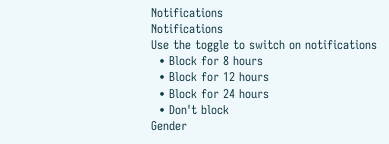Notifications
Notifications
Use the toggle to switch on notifications
  • Block for 8 hours
  • Block for 12 hours
  • Block for 24 hours
  • Don't block
Gender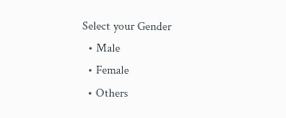Select your Gender
  • Male
  • Female
  • Others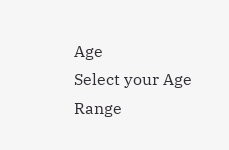Age
Select your Age Range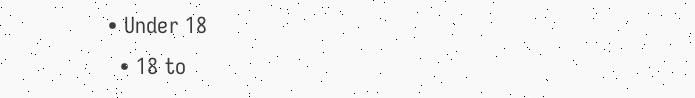• Under 18
  • 18 to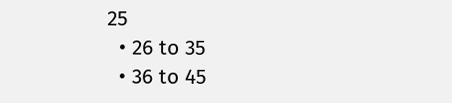25
  • 26 to 35
  • 36 to 45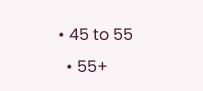• 45 to 55
  • 55+